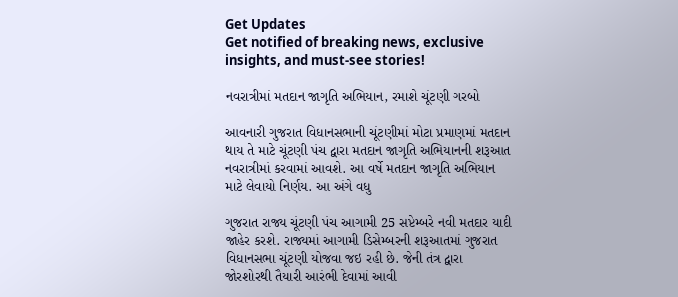Get Updates
Get notified of breaking news, exclusive insights, and must-see stories!

નવરાત્રીમાં મતદાન જાગૃતિ અભિયાન, રમાશે ચૂંટણી ગરબો

આવનારી ગુજરાત વિધાનસભાની ચૂંટણીમાં મોટા પ્રમાણમાં મતદાન થાય તે માટે ચૂંટણી પંચ દ્વારા મતદાન જાગૃતિ અભિયાનની શરૂઆત નવરાત્રીમાં કરવામાં આવશે. આ વર્ષે મતદાન જાગૃતિ અભિયાન માટે લેવાયો નિર્ણય. આ અંગે વધુ

ગુજરાત રાજ્ય ચૂંટણી પંચ આગામી 25 સપ્ટેમ્બરે નવી મતદાર યાદી જાહેર કરશે. રાજ્યમાં આગામી ડિસેમ્બરની શરૂઆતમાં ગુજરાત વિધાનસભા ચૂંટણી યોજવા જઇ રહી છે. જેની તંત્ર દ્વારા જોરશોરથી તૈયારી આરંભી દેવામાં આવી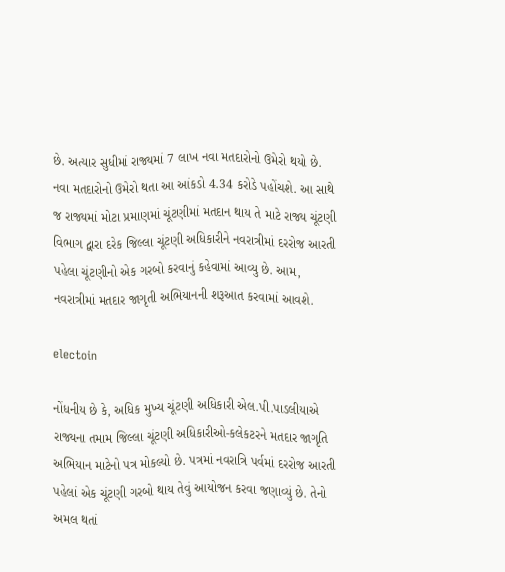છે. અત્યાર સુધીમાં રાજ્યમાં 7 લાખ નવા મતદારોનો ઉમેરો થયો છે. નવા મતદારોનો ઉમેરો થતા આ આંકડો 4.34 કરોડે પહોંચશે. આ સાથે જ રાજ્યમાં મોટા પ્રમાણમાં ચૂંટણીમાં મતદાન થાય તે માટે રાજ્ય ચૂંટણી વિભાગ દ્વારા દરેક જિલ્લા ચૂંટણી અધિકારીને નવરાત્રીમાં દરરોજ આરતી પહેલા ચૂંટણીનો એક ગરબો કરવાનું કહેવામાં આવ્યુ છે. આમ, નવરાત્રીમાં મતદાર જાગૃતી અભિયાનની શરૂઆત કરવામાં આવશે.

electoin

નોંધનીય છે કે, અધિક મુખ્ય ચૂંટણી અધિકારી એલ.પી.પાડલીયાએ રાજ્યના તમામ જિલ્લા ચૂંટણી અધિકારીઓ-કલેકટરને મતદાર જાગૃતિ અભિયાન માટેનો પત્ર મોકલ્યો છે. પત્રમાં નવરાત્રિ પર્વમાં દરરોજ આરતી પહેલાં એક ચૂંટણી ગરબો થાય તેવું આયોજન કરવા જણાવ્યું છે. તેનો અમલ થતાં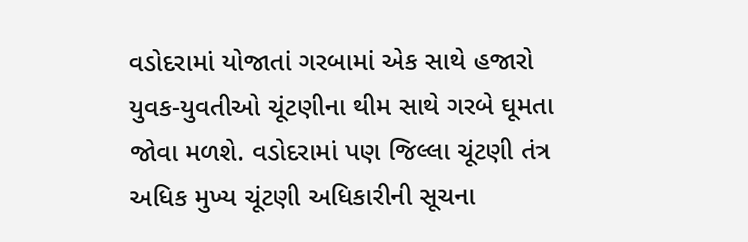વડોદરામાં યોજાતાં ગરબામાં એક સાથે હજારો યુવક-યુવતીઓ ચૂંટણીના થીમ સાથે ગરબે ઘૂમતા જોવા મળશે. વડોદરામાં પણ જિલ્લા ચૂંટણી તંત્ર અધિક મુખ્ય ચૂંટણી અધિકારીની સૂચના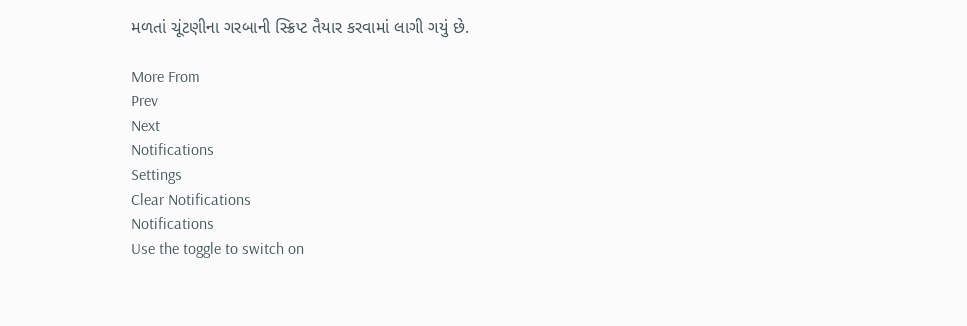મળતાં ચૂંટણીના ગરબાની સ્ક્રિપ્ટ તૈયાર કરવામાં લાગી ગયું છે.

More From
Prev
Next
Notifications
Settings
Clear Notifications
Notifications
Use the toggle to switch on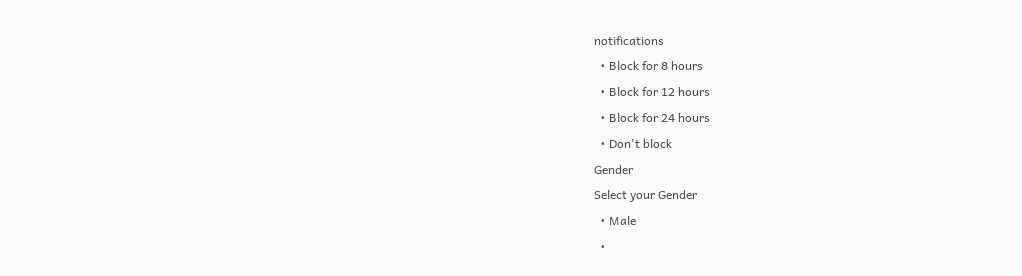notifications
  • Block for 8 hours
  • Block for 12 hours
  • Block for 24 hours
  • Don't block
Gender
Select your Gender
  • Male
  •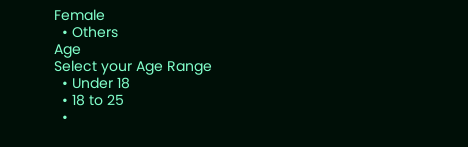Female
  • Others
Age
Select your Age Range
  • Under 18
  • 18 to 25
  •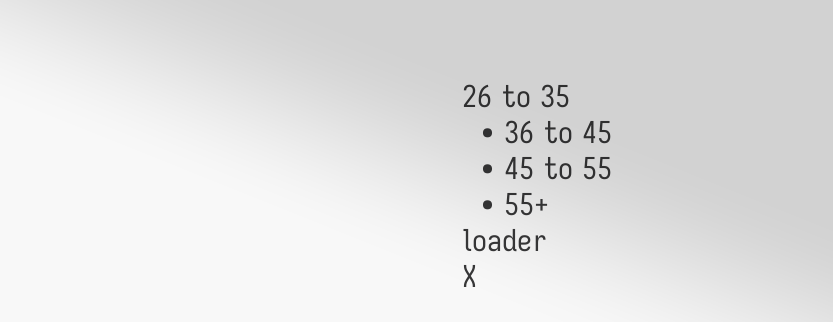26 to 35
  • 36 to 45
  • 45 to 55
  • 55+
loader
X